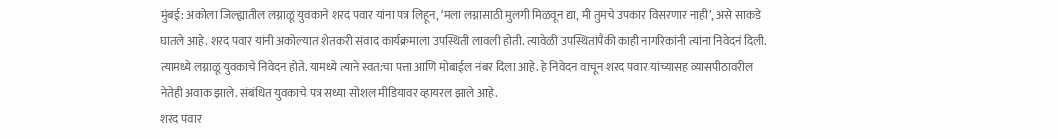मुंबई: अकोला जिल्ह्यातील लग्नाळू युवकाने शरद पवार यांना पत्र लिहून, ‘मला लग्नासाठी मुलगी मिळवून द्या, मी तुमचे उपकार विसरणार नाही’, असे साकडे घातले आहे. शरद पवार यांनी अकोल्यात शेतकरी संवाद कार्यक्रमाला उपस्थिती लावली होती. त्यावेळी उपस्थितांपैकी काही नागरिकांनी त्यांना निवेदनं दिली. त्यामध्ये लग्नाळू युवकाचे निवेदन होते. यामध्ये त्याने स्वत:चा पत्ता आणि मोबाईल नंबर दिला आहे. हे निवेदन वाचून शरद पवार यांच्यासह व्यासपीठावरील नेतेही अवाक झाले. संबंधित युवकाचे पत्र सध्या सोशल मीडियावर व्हायरल झाले आहे.
शरद पवार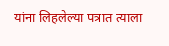यांना लिहलेल्या पत्रात त्याला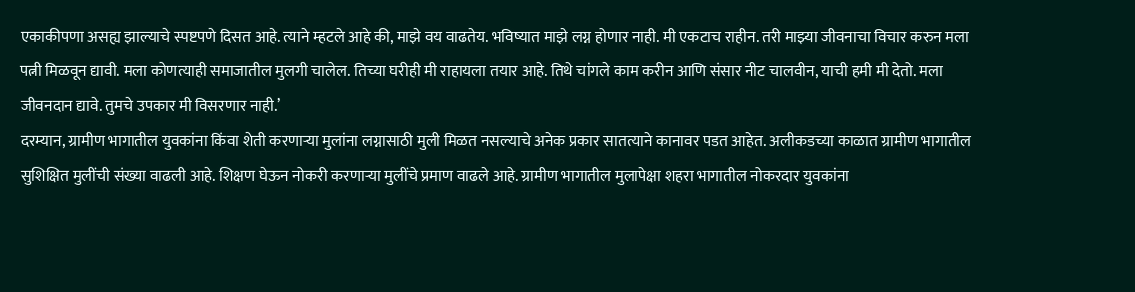एकाकीपणा असह्य झाल्याचे स्पष्टपणे दिसत आहे. त्याने म्हटले आहे की, माझे वय वाढतेय. भविष्यात माझे लग्न होणार नाही. मी एकटाच राहीन. तरी माझ्या जीवनाचा विचार करुन मला पत्नी मिळवून द्यावी. मला कोणत्याही समाजातील मुलगी चालेल. तिच्या घरीही मी राहायला तयार आहे. तिथे चांगले काम करीन आणि संसार नीट चालवीन, याची हमी मी देतो. मला जीवनदान द्यावे. तुमचे उपकार मी विसरणार नाही.’
दरम्यान, ग्रामीण भागातील युवकांना किंवा शेती करणाऱ्या मुलांना लग्नासाठी मुली मिळत नसल्याचे अनेक प्रकार सातत्याने कानावर पडत आहेत. अलीकडच्या काळात ग्रामीण भागातील सुशिक्षित मुलींची संख्या वाढली आहे. शिक्षण घेऊन नोकरी करणाऱ्या मुलींचे प्रमाण वाढले आहे. ग्रामीण भागातील मुलापेक्षा शहरा भागातील नोकरदार युवकांना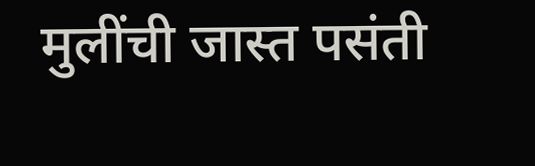मुलींची जास्त पसंती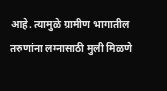आहे. त्यामुळे ग्रामीण भागातील तरुणांना लग्नासाठी मुली मिळणे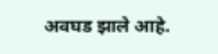अवघड झाले आहे.